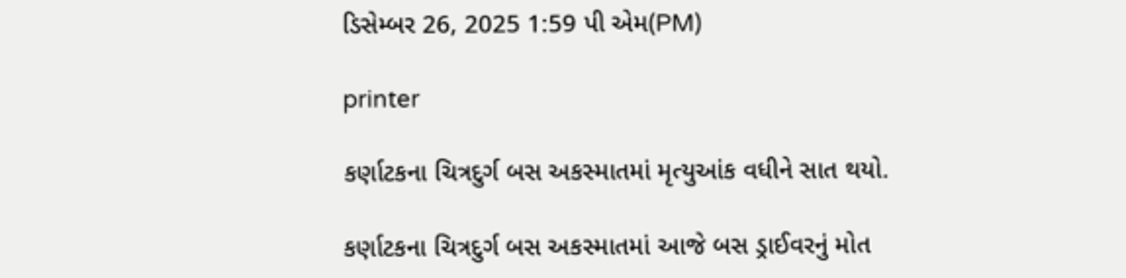ડિસેમ્બર 26, 2025 1:59 પી એમ(PM)

printer

કર્ણાટકના ચિત્રદુર્ગ બસ અકસ્માતમાં મૃત્યુઆંક વધીને સાત થયો.

કર્ણાટકના ચિત્રદુર્ગ બસ અકસ્માતમાં આજે બસ ડ્રાઈવરનું મોત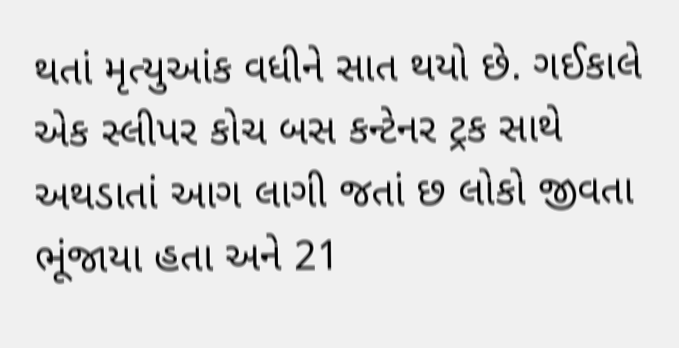થતાં મૃત્યુઆંક વધીને સાત થયો છે. ગઈકાલે એક સ્લીપર કોચ બસ કન્ટેનર ટ્રક સાથે અથડાતાં આગ લાગી જતાં છ લોકો જીવતા ભૂંજાયા હતા અને 21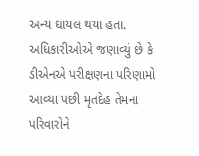અન્ય ઘાયલ થયા હતા.
અધિકારીઓએ જણાવ્યું છે કે ડીએનએ પરીક્ષણના પરિણામો આવ્યા પછી મૃતદેહ તેમના પરિવારોને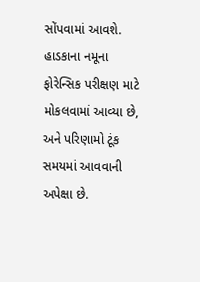સોંપવામાં આવશે. હાડકાના નમૂના ફોરેન્સિક પરીક્ષણ માટે મોકલવામાં આવ્યા છે, અને પરિણામો ટૂંક સમયમાં આવવાની અપેક્ષા છે.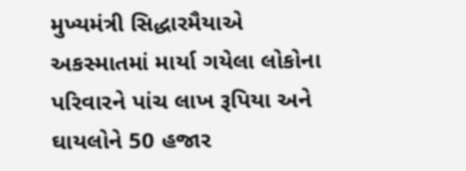મુખ્યમંત્રી સિદ્ધારમૈયાએ અકસ્માતમાં માર્યા ગયેલા લોકોના પરિવારને પાંચ લાખ રૂપિયા અને ઘાયલોને 50 હજાર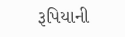રૂપિયાની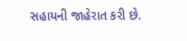સહાયની જાહેરાત કરી છે.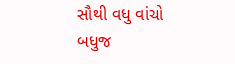સૌથી વધુ વાંચો
બધુજ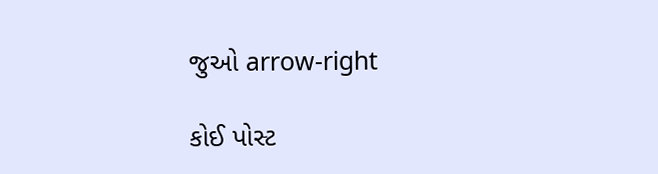જુઓ arrow-right

કોઈ પોસ્ટ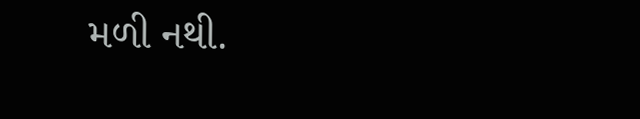મળી નથી.